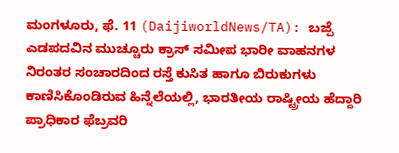ಮಂಗಳೂರು, ಫೆ. 11 (DaijiworldNews/TA): ಬಜ್ಪೆ ಎಡಪದವಿನ ಮುಚ್ಚೂರು ಕ್ರಾಸ್ ಸಮೀಪ ಭಾರೀ ವಾಹನಗಳ ನಿರಂತರ ಸಂಚಾರದಿಂದ ರಸ್ತೆ ಕುಸಿತ ಹಾಗೂ ಬಿರುಕುಗಳು ಕಾಣಿಸಿಕೊಂಡಿರುವ ಹಿನ್ನೆಲೆಯಲ್ಲಿ, ಭಾರತೀಯ ರಾಷ್ಟ್ರೀಯ ಹೆದ್ದಾರಿ ಪ್ರಾಧಿಕಾರ ಫೆಬ್ರವರಿ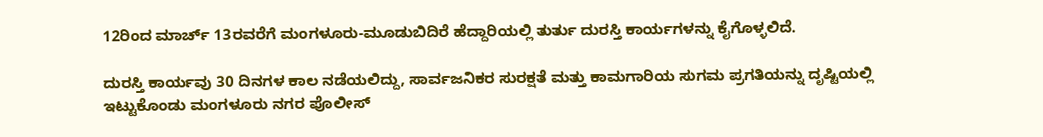12ರಿಂದ ಮಾರ್ಚ್ 13ರವರೆಗೆ ಮಂಗಳೂರು-ಮೂಡುಬಿದಿರೆ ಹೆದ್ದಾರಿಯಲ್ಲಿ ತುರ್ತು ದುರಸ್ತಿ ಕಾರ್ಯಗಳನ್ನು ಕೈಗೊಳ್ಳಲಿದೆ.

ದುರಸ್ತಿ ಕಾರ್ಯವು 30 ದಿನಗಳ ಕಾಲ ನಡೆಯಲಿದ್ದು, ಸಾರ್ವಜನಿಕರ ಸುರಕ್ಷತೆ ಮತ್ತು ಕಾಮಗಾರಿಯ ಸುಗಮ ಪ್ರಗತಿಯನ್ನು ದೃಷ್ಟಿಯಲ್ಲಿ ಇಟ್ಟುಕೊಂಡು ಮಂಗಳೂರು ನಗರ ಪೊಲೀಸ್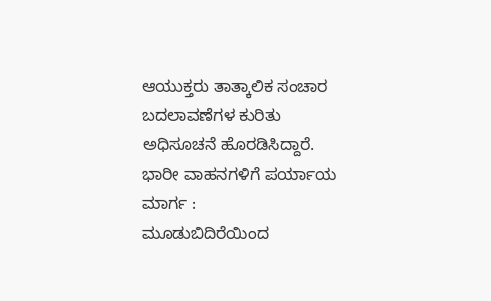ಆಯುಕ್ತರು ತಾತ್ಕಾಲಿಕ ಸಂಚಾರ ಬದಲಾವಣೆಗಳ ಕುರಿತು ಅಧಿಸೂಚನೆ ಹೊರಡಿಸಿದ್ದಾರೆ.
ಭಾರೀ ವಾಹನಗಳಿಗೆ ಪರ್ಯಾಯ ಮಾರ್ಗ :
ಮೂಡುಬಿದಿರೆಯಿಂದ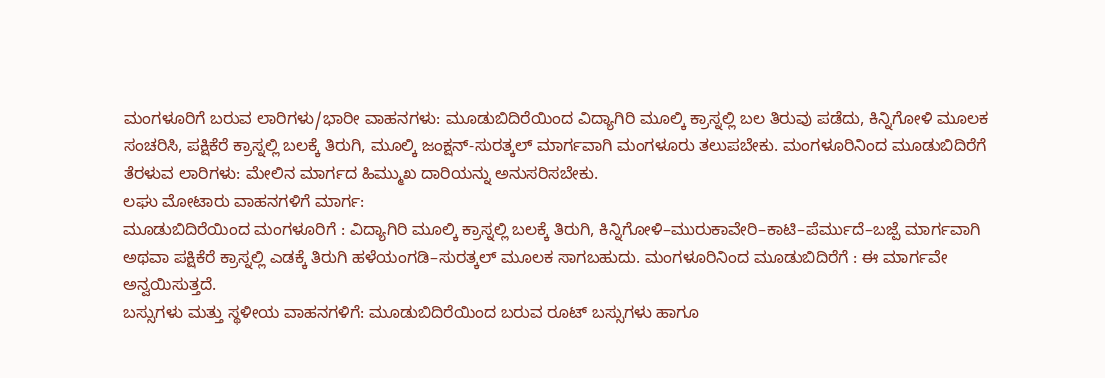ಮಂಗಳೂರಿಗೆ ಬರುವ ಲಾರಿಗಳು/ಭಾರೀ ವಾಹನಗಳು: ಮೂಡುಬಿದಿರೆಯಿಂದ ವಿದ್ಯಾಗಿರಿ ಮೂಲ್ಕಿ ಕ್ರಾಸ್ನಲ್ಲಿ ಬಲ ತಿರುವು ಪಡೆದು, ಕಿನ್ನಿಗೋಳಿ ಮೂಲಕ ಸಂಚರಿಸಿ, ಪಕ್ಷಿಕೆರೆ ಕ್ರಾಸ್ನಲ್ಲಿ ಬಲಕ್ಕೆ ತಿರುಗಿ, ಮೂಲ್ಕಿ ಜಂಕ್ಷನ್-ಸುರತ್ಕಲ್ ಮಾರ್ಗವಾಗಿ ಮಂಗಳೂರು ತಲುಪಬೇಕು. ಮಂಗಳೂರಿನಿಂದ ಮೂಡುಬಿದಿರೆಗೆ ತೆರಳುವ ಲಾರಿಗಳು: ಮೇಲಿನ ಮಾರ್ಗದ ಹಿಮ್ಮುಖ ದಾರಿಯನ್ನು ಅನುಸರಿಸಬೇಕು.
ಲಘು ಮೋಟಾರು ವಾಹನಗಳಿಗೆ ಮಾರ್ಗ:
ಮೂಡುಬಿದಿರೆಯಿಂದ ಮಂಗಳೂರಿಗೆ : ವಿದ್ಯಾಗಿರಿ ಮೂಲ್ಕಿ ಕ್ರಾಸ್ನಲ್ಲಿ ಬಲಕ್ಕೆ ತಿರುಗಿ, ಕಿನ್ನಿಗೋಳಿ–ಮುರುಕಾವೇರಿ–ಕಾಟಿ–ಪೆರ್ಮುದೆ–ಬಜ್ಪೆ ಮಾರ್ಗವಾಗಿ ಅಥವಾ ಪಕ್ಷಿಕೆರೆ ಕ್ರಾಸ್ನಲ್ಲಿ ಎಡಕ್ಕೆ ತಿರುಗಿ ಹಳೆಯಂಗಡಿ–ಸುರತ್ಕಲ್ ಮೂಲಕ ಸಾಗಬಹುದು. ಮಂಗಳೂರಿನಿಂದ ಮೂಡುಬಿದಿರೆಗೆ : ಈ ಮಾರ್ಗವೇ ಅನ್ವಯಿಸುತ್ತದೆ.
ಬಸ್ಸುಗಳು ಮತ್ತು ಸ್ಥಳೀಯ ವಾಹನಗಳಿಗೆ: ಮೂಡುಬಿದಿರೆಯಿಂದ ಬರುವ ರೂಟ್ ಬಸ್ಸುಗಳು ಹಾಗೂ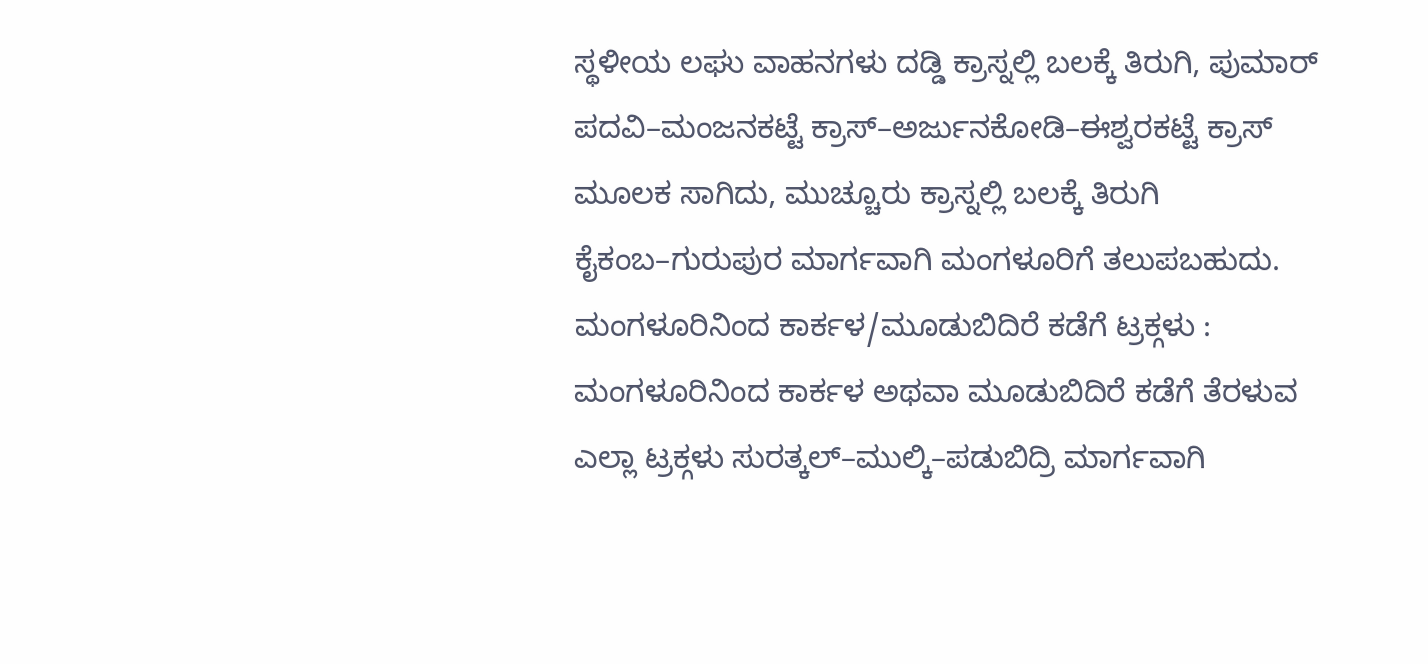ಸ್ಥಳೀಯ ಲಘು ವಾಹನಗಳು ದಡ್ಡಿ ಕ್ರಾಸ್ನಲ್ಲಿ ಬಲಕ್ಕೆ ತಿರುಗಿ, ಪುಮಾರ್ ಪದವಿ–ಮಂಜನಕಟ್ಟೆ ಕ್ರಾಸ್–ಅರ್ಜುನಕೋಡಿ–ಈಶ್ವರಕಟ್ಟೆ ಕ್ರಾಸ್ ಮೂಲಕ ಸಾಗಿದು, ಮುಚ್ಚೂರು ಕ್ರಾಸ್ನಲ್ಲಿ ಬಲಕ್ಕೆ ತಿರುಗಿ ಕೈಕಂಬ–ಗುರುಪುರ ಮಾರ್ಗವಾಗಿ ಮಂಗಳೂರಿಗೆ ತಲುಪಬಹುದು.
ಮಂಗಳೂರಿನಿಂದ ಕಾರ್ಕಳ/ಮೂಡುಬಿದಿರೆ ಕಡೆಗೆ ಟ್ರಕ್ಗಳು : ಮಂಗಳೂರಿನಿಂದ ಕಾರ್ಕಳ ಅಥವಾ ಮೂಡುಬಿದಿರೆ ಕಡೆಗೆ ತೆರಳುವ ಎಲ್ಲಾ ಟ್ರಕ್ಗಳು ಸುರತ್ಕಲ್–ಮುಲ್ಕಿ–ಪಡುಬಿದ್ರಿ ಮಾರ್ಗವಾಗಿ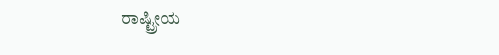ರಾಷ್ಟ್ರೀಯ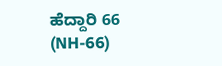ಹೆದ್ದಾರಿ 66 (NH-66)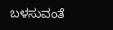ಬಳಸುವಂತೆ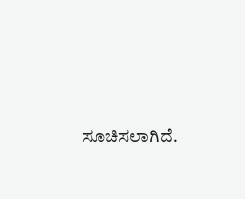ಸೂಚಿಸಲಾಗಿದೆ.